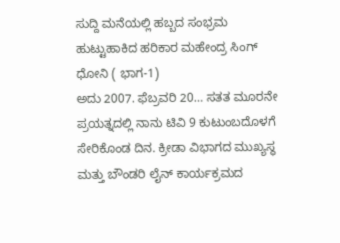ಸುದ್ದಿ ಮನೆಯಲ್ಲಿ ಹಬ್ಬದ ಸಂಭ್ರಮ ಹುಟ್ಟುಹಾಕಿದ ಹರಿಕಾರ ಮಹೇಂದ್ರ ಸಿಂಗ್ ಧೋನಿ ( ಭಾಗ-1)
ಅದು 2007. ಫೆಬ್ರವರಿ 20… ಸತತ ಮೂರನೇ ಪ್ರಯತ್ನದಲ್ಲಿ ನಾನು ಟಿವಿ 9 ಕುಟುಂಬದೊಳಗೆ ಸೇರಿಕೊಂಡ ದಿನ. ಕ್ರೀಡಾ ವಿಭಾಗದ ಮುಖ್ಯಸ್ಥ ಮತ್ತು ಬೌಂಡರಿ ಲೈನ್ ಕಾರ್ಯಕ್ರಮದ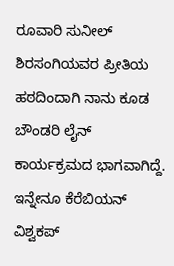ರೂವಾರಿ ಸುನೀಲ್ ಶಿರಸಂಗಿಯವರ ಪ್ರೀತಿಯ ಹಠದಿಂದಾಗಿ ನಾನು ಕೂಡ ಬೌಂಡರಿ ಲೈನ್ ಕಾರ್ಯಕ್ರಮದ ಭಾಗವಾಗಿದ್ದೆ. ಇನ್ನೇನೂ ಕೆರೆಬಿಯನ್ ವಿಶ್ವಕಪ್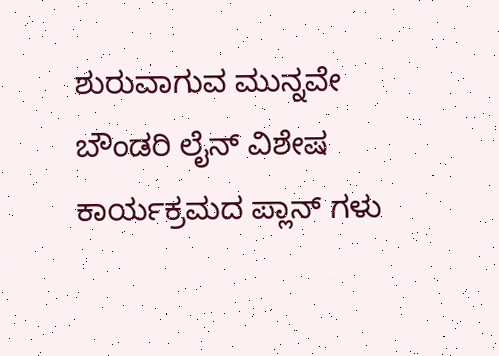ಶುರುವಾಗುವ ಮುನ್ನವೇ ಬೌಂಡರಿ ಲೈನ್ ವಿಶೇಷ ಕಾರ್ಯಕ್ರಮದ ಪ್ಲಾನ್ ಗಳು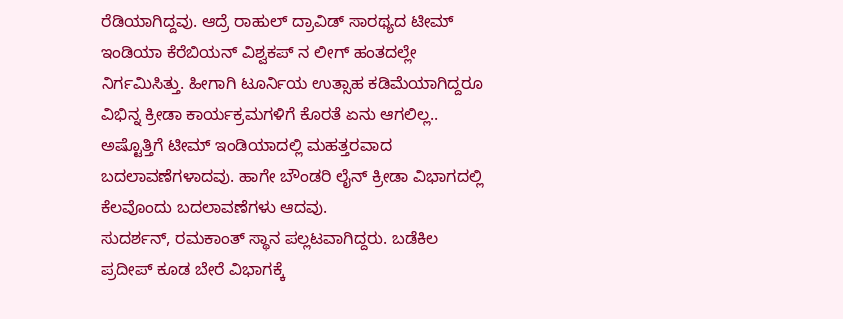ರೆಡಿಯಾಗಿದ್ದವು. ಆದ್ರೆ ರಾಹುಲ್ ದ್ರಾವಿಡ್ ಸಾರಥ್ಯದ ಟೀಮ್ ಇಂಡಿಯಾ ಕೆರೆಬಿಯನ್ ವಿಶ್ವಕಪ್ ನ ಲೀಗ್ ಹಂತದಲ್ಲೇ ನಿರ್ಗಮಿಸಿತ್ತು. ಹೀಗಾಗಿ ಟೂರ್ನಿಯ ಉತ್ಸಾಹ ಕಡಿಮೆಯಾಗಿದ್ದರೂ ವಿಭಿನ್ನ ಕ್ರೀಡಾ ಕಾರ್ಯಕ್ರಮಗಳಿಗೆ ಕೊರತೆ ಏನು ಆಗಲಿಲ್ಲ..
ಅಷ್ಟೊತ್ತಿಗೆ ಟೀಮ್ ಇಂಡಿಯಾದಲ್ಲಿ ಮಹತ್ತರವಾದ ಬದಲಾವಣೆಗಳಾದವು. ಹಾಗೇ ಬೌಂಡರಿ ಲೈನ್ ಕ್ರೀಡಾ ವಿಭಾಗದಲ್ಲಿ ಕೆಲವೊಂದು ಬದಲಾವಣೆಗಳು ಆದವು.
ಸುದರ್ಶನ್, ರಮಕಾಂತ್ ಸ್ಥಾನ ಪಲ್ಲಟವಾಗಿದ್ದರು. ಬಡೆಕಿಲ ಪ್ರದೀಪ್ ಕೂಡ ಬೇರೆ ವಿಭಾಗಕ್ಕೆ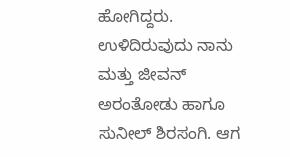ಹೋಗಿದ್ದರು. ಉಳಿದಿರುವುದು ನಾನು ಮತ್ತು ಜೀವನ್ ಅರಂತೋಡು ಹಾಗೂ ಸುನೀಲ್ ಶಿರಸಂಗಿ. ಆಗ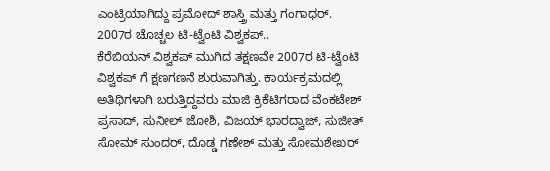ಎಂಟ್ರಿಯಾಗಿದ್ದು ಪ್ರಮೋದ್ ಶಾಸ್ತ್ರಿ ಮತ್ತು ಗಂಗಾಧರ್.
2007ರ ಚೊಚ್ಚಲ ಟಿ-ಟ್ವೆಂಟಿ ವಿಶ್ವಕಪ್..
ಕೆರೆಬಿಯನ್ ವಿಶ್ವಕಪ್ ಮುಗಿದ ತಕ್ಷಣವೇ 2007ರ ಟಿ-ಟ್ವೆಂಟಿ ವಿಶ್ವಕಪ್ ಗೆ ಕ್ಷಣಗಣನೆ ಶುರುವಾಗಿತ್ತು. ಕಾರ್ಯಕ್ರಮದಲ್ಲಿ ಅತಿಥಿಗಳಾಗಿ ಬರುತ್ತಿದ್ದವರು ಮಾಜಿ ಕ್ರಿಕೆಟಿಗರಾದ ವೆಂಕಟೇಶ್ ಪ್ರಸಾದ್, ಸುನೀಲ್ ಜೋಶಿ, ವಿಜಯ್ ಭಾರದ್ವಾಜ್, ಸುಜೀತ್ ಸೋಮ್ ಸುಂದರ್, ದೊಡ್ಡ ಗಣೇಶ್ ಮತ್ತು ಸೋಮಶೇಖರ್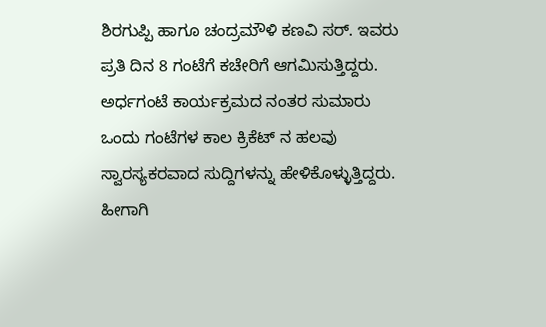ಶಿರಗುಪ್ಪಿ ಹಾಗೂ ಚಂದ್ರಮೌಳಿ ಕಣವಿ ಸರ್. ಇವರು ಪ್ರತಿ ದಿನ 8 ಗಂಟೆಗೆ ಕಚೇರಿಗೆ ಆಗಮಿಸುತ್ತಿದ್ದರು. ಅರ್ಧಗಂಟೆ ಕಾರ್ಯಕ್ರಮದ ನಂತರ ಸುಮಾರು ಒಂದು ಗಂಟೆಗಳ ಕಾಲ ಕ್ರಿಕೆಟ್ ನ ಹಲವು ಸ್ವಾರಸ್ಯಕರವಾದ ಸುದ್ದಿಗಳನ್ನು ಹೇಳಿಕೊಳ್ಳುತ್ತಿದ್ದರು. ಹೀಗಾಗಿ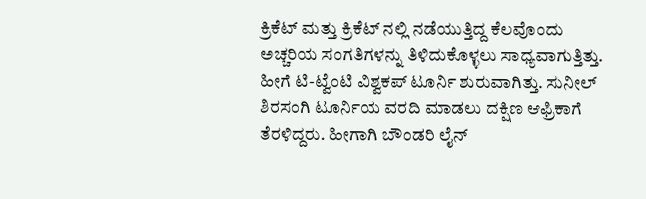ಕ್ರಿಕೆಟ್ ಮತ್ತು ಕ್ರಿಕೆಟ್ ನಲ್ಲಿ ನಡೆಯುತ್ತಿದ್ದ ಕೆಲವೊಂದು ಅಚ್ಚರಿಯ ಸಂಗತಿಗಳನ್ನು ತಿಳಿದುಕೊಳ್ಳಲು ಸಾಧ್ಯವಾಗುತ್ತಿತ್ತು.
ಹೀಗೆ ಟಿ-ಟ್ವೆಂಟಿ ವಿಶ್ವಕಪ್ ಟೂರ್ನಿ ಶುರುವಾಗಿತ್ತು. ಸುನೀಲ್ ಶಿರಸಂಗಿ ಟೂರ್ನಿಯ ವರದಿ ಮಾಡಲು ದಕ್ಷಿಣ ಆಫ್ರಿಕಾಗೆ ತೆರಳಿದ್ದರು. ಹೀಗಾಗಿ ಬೌಂಡರಿ ಲೈನ್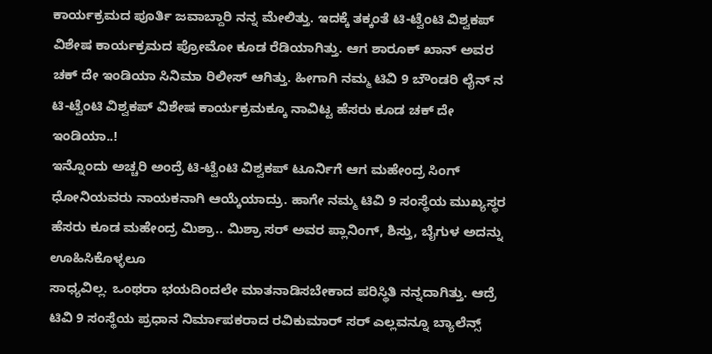ಕಾರ್ಯಕ್ರಮದ ಪೂರ್ತಿ ಜವಾಬ್ದಾರಿ ನನ್ನ ಮೇಲಿತ್ತು. ಇದಕ್ಕೆ ತಕ್ಕಂತೆ ಟಿ-ಟ್ವೆಂಟಿ ವಿಶ್ವಕಪ್ ವಿಶೇಷ ಕಾರ್ಯಕ್ರಮದ ಪ್ರೋಮೋ ಕೂಡ ರೆಡಿಯಾಗಿತ್ತು. ಆಗ ಶಾರೂಕ್ ಖಾನ್ ಅವರ ಚಕ್ ದೇ ಇಂಡಿಯಾ ಸಿನಿಮಾ ರಿಲೀಸ್ ಆಗಿತ್ತು. ಹೀಗಾಗಿ ನಮ್ಮ ಟಿವಿ 9 ಬೌಂಡರಿ ಲೈನ್ ನ ಟಿ-ಟ್ವೆಂಟಿ ವಿಶ್ವಕಪ್ ವಿಶೇಷ ಕಾರ್ಯಕ್ರಮಕ್ಕೂ ನಾವಿಟ್ಟ ಹೆಸರು ಕೂಡ ಚಕ್ ದೇ ಇಂಡಿಯಾ..!
ಇನ್ನೊಂದು ಅಚ್ಚರಿ ಅಂದ್ರೆ ಟಿ-ಟ್ವೆಂಟಿ ವಿಶ್ವಕಪ್ ಟೂರ್ನಿಗೆ ಆಗ ಮಹೇಂದ್ರ ಸಿಂಗ್ ಧೋನಿಯವರು ನಾಯಕನಾಗಿ ಆಯ್ಕೆಯಾದ್ರು. ಹಾಗೇ ನಮ್ಮ ಟಿವಿ 9 ಸಂಸ್ಥೆಯ ಮುಖ್ಯಸ್ಥರ ಹೆಸರು ಕೂಡ ಮಹೇಂದ್ರ ಮಿಶ್ರಾ.. ಮಿಶ್ರಾ ಸರ್ ಅವರ ಪ್ಲಾನಿಂಗ್, ಶಿಸ್ತು, ಬೈಗುಳ ಅದನ್ನು ಊಹಿಸಿಕೊಳ್ಳಲೂ
ಸಾಧ್ಯವಿಲ್ಲ. ಒಂಥರಾ ಭಯದಿಂದಲೇ ಮಾತನಾಡಿಸಬೇಕಾದ ಪರಿಸ್ಥಿತಿ ನನ್ನದಾಗಿತ್ತು. ಆದ್ರೆ ಟಿವಿ 9 ಸಂಸ್ಥೆಯ ಪ್ರಧಾನ ನಿರ್ಮಾಪಕರಾದ ರವಿಕುಮಾರ್ ಸರ್ ಎಲ್ಲವನ್ನೂ ಬ್ಯಾಲೆನ್ಸ್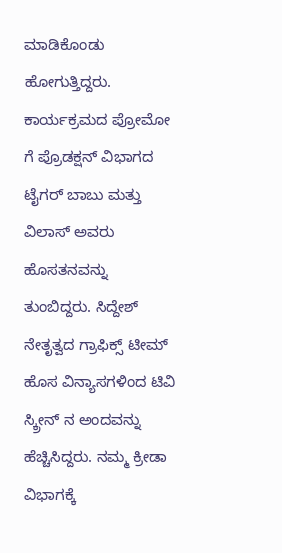ಮಾಡಿಕೊಂಡು ಹೋಗುತ್ತಿದ್ದರು.
ಕಾರ್ಯಕ್ರಮದ ಪ್ರೋಮೋ ಗೆ ಪ್ರೊಡಕ್ಷನ್ ವಿಭಾಗದ ಟೈಗರ್ ಬಾಬು ಮತ್ತು ವಿಲಾಸ್ ಅವರು ಹೊಸತನವನ್ನು ತುಂಬಿದ್ದರು. ಸಿದ್ದೇಶ್ ನೇತೃತ್ವದ ಗ್ರಾಫಿಕ್ಸ್ ಟೀಮ್ ಹೊಸ ವಿನ್ಯಾಸಗಳಿಂದ ಟಿವಿ ಸ್ಕ್ರೀನ್ ನ ಅಂದವನ್ನು ಹೆಚ್ಚಿಸಿದ್ದರು. ನಮ್ಮ ಕ್ರೀಡಾ ವಿಭಾಗಕ್ಕೆ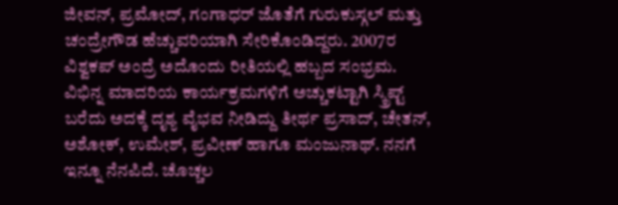ಜೀವನ್, ಪ್ರಮೋದ್, ಗಂಗಾಧರ್ ಜೊತೆಗೆ ಗುರುಕುಸ್ಗಲ್ ಮತ್ತು ಚಂದ್ರೇಗೌಡ ಹೆಚ್ಚುವರಿಯಾಗಿ ಸೇರಿಕೊಂಡಿದ್ದರು. 2007ರ ವಿಶ್ವಕಪ್ ಅಂದ್ರೆ ಅದೊಂದು ರೀತಿಯಲ್ಲಿ ಹಬ್ಬದ ಸಂಭ್ರಮ. ವಿಭಿನ್ನ ಮಾದರಿಯ ಕಾರ್ಯಕ್ರಮಗಳಿಗೆ ಅಚ್ಚುಕಟ್ಟಾಗಿ ಸ್ಕ್ರಿಪ್ಟ್ ಬರೆದು ಅದಕ್ಕೆ ದೃಶ್ಯ ವೈಭವ ನೀಡಿದ್ದು ತೀರ್ಥ ಪ್ರಸಾದ್, ಚೇತನ್, ಅಶೋಕ್, ಉಮೇಶ್, ಪ್ರವೀಣ್ ಹಾಗೂ ಮಂಜುನಾಥ್. ನನಗೆ ಇನ್ನೂ ನೆನಪಿದೆ. ಚೊಚ್ಚಲ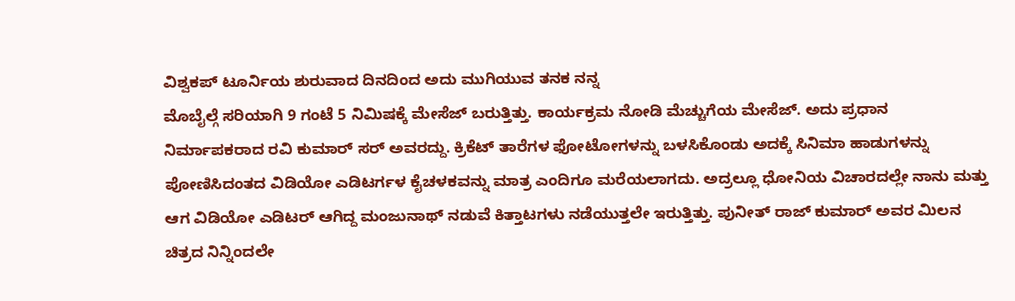ವಿಶ್ವಕಪ್ ಟೂರ್ನಿಯ ಶುರುವಾದ ದಿನದಿಂದ ಅದು ಮುಗಿಯುವ ತನಕ ನನ್ನ
ಮೊಬೈಲ್ಗೆ ಸರಿಯಾಗಿ 9 ಗಂಟೆ 5 ನಿಮಿಷಕ್ಕೆ ಮೇಸೆಜ್ ಬರುತ್ತಿತ್ತು. ಕಾರ್ಯಕ್ರಮ ನೋಡಿ ಮೆಚ್ಚುಗೆಯ ಮೇಸೆಜ್. ಅದು ಪ್ರಧಾನ ನಿರ್ಮಾಪಕರಾದ ರವಿ ಕುಮಾರ್ ಸರ್ ಅವರದ್ದು. ಕ್ರಿಕೆಟ್ ತಾರೆಗಳ ಫೋಟೋಗಳನ್ನು ಬಳಸಿಕೊಂಡು ಅದಕ್ಕೆ ಸಿನಿಮಾ ಹಾಡುಗಳನ್ನು ಪೋಣಿಸಿದಂತದ ವಿಡಿಯೋ ಎಡಿಟರ್ಗಳ ಕೈಚಳಕವನ್ನು ಮಾತ್ರ ಎಂದಿಗೂ ಮರೆಯಲಾಗದು. ಅದ್ರಲ್ಲೂ ಧೋನಿಯ ವಿಚಾರದಲ್ಲೇ ನಾನು ಮತ್ತು ಆಗ ವಿಡಿಯೋ ಎಡಿಟರ್ ಆಗಿದ್ದ ಮಂಜುನಾಥ್ ನಡುವೆ ಕಿತ್ತಾಟಗಳು ನಡೆಯುತ್ತಲೇ ಇರುತ್ತಿತ್ತು. ಪುನೀತ್ ರಾಜ್ ಕುಮಾರ್ ಅವರ ಮಿಲನ ಚಿತ್ರದ ನಿನ್ನಿಂದಲೇ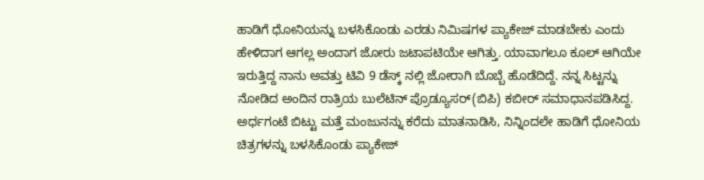ಹಾಡಿಗೆ ಧೋನಿಯನ್ನು ಬಳಸಿಕೊಂಡು ಎರಡು ನಿಮಿಷಗಳ ಪ್ಯಾಕೇಜ್ ಮಾಡಬೇಕು ಎಂದು ಹೇಳಿದಾಗ ಆಗಲ್ಲ ಅಂದಾಗ ಜೋರು ಜಟಾಪಟಿಯೇ ಆಗಿತ್ತು. ಯಾವಾಗಲೂ ಕೂಲ್ ಆಗಿಯೇ ಇರುತ್ತಿದ್ದ ನಾನು ಅವತ್ತು ಟಿವಿ 9 ಡೆಸ್ಕ್ ನಲ್ಲಿ ಜೋರಾಗಿ ಬೊಬ್ಬೆ ಹೊಡೆದಿದ್ದೆ. ನನ್ನ ಸಿಟ್ಟನ್ನು ನೋಡಿದ ಅಂದಿನ ರಾತ್ರಿಯ ಬುಲೆಟಿನ್ ಪ್ರೊಡ್ಯೂಸರ್(ಬಿಪಿ) ಕಬೀರ್ ಸಮಾಧಾನಪಡಿಸಿದ್ದ. ಅರ್ಧಗಂಟೆ ಬಿಟ್ಟು ಮತ್ತೆ ಮಂಜುನನ್ನು ಕರೆದು ಮಾತನಾಡಿಸಿ, ನಿನ್ನಿಂದಲೇ ಹಾಡಿಗೆ ಧೋನಿಯ ಚಿತ್ರಗಳನ್ನು ಬಳಸಿಕೊಂಡು ಪ್ಯಾಕೇಜ್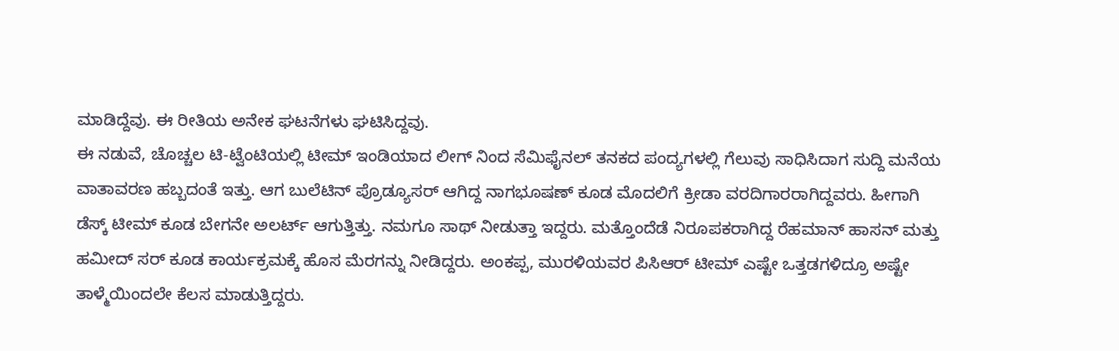ಮಾಡಿದ್ದೆವು. ಈ ರೀತಿಯ ಅನೇಕ ಘಟನೆಗಳು ಘಟಿಸಿದ್ದವು.
ಈ ನಡುವೆ, ಚೊಚ್ಚಲ ಟಿ-ಟ್ವೆಂಟಿಯಲ್ಲಿ ಟೀಮ್ ಇಂಡಿಯಾದ ಲೀಗ್ ನಿಂದ ಸೆಮಿಫೈನಲ್ ತನಕದ ಪಂದ್ಯಗಳಲ್ಲಿ ಗೆಲುವು ಸಾಧಿಸಿದಾಗ ಸುದ್ದಿ ಮನೆಯ ವಾತಾವರಣ ಹಬ್ಬದಂತೆ ಇತ್ತು. ಆಗ ಬುಲೆಟಿನ್ ಪ್ರೊಡ್ಯೂಸರ್ ಆಗಿದ್ದ ನಾಗಭೂಷಣ್ ಕೂಡ ಮೊದಲಿಗೆ ಕ್ರೀಡಾ ವರದಿಗಾರರಾಗಿದ್ದವರು. ಹೀಗಾಗಿ ಡೆಸ್ಕ್ ಟೀಮ್ ಕೂಡ ಬೇಗನೇ ಅಲರ್ಟ್ ಆಗುತ್ತಿತ್ತು. ನಮಗೂ ಸಾಥ್ ನೀಡುತ್ತಾ ಇದ್ದರು. ಮತ್ತೊಂದೆಡೆ ನಿರೂಪಕರಾಗಿದ್ದ ರೆಹಮಾನ್ ಹಾಸನ್ ಮತ್ತು ಹಮೀದ್ ಸರ್ ಕೂಡ ಕಾರ್ಯಕ್ರಮಕ್ಕೆ ಹೊಸ ಮೆರಗನ್ನು ನೀಡಿದ್ದರು. ಅಂಕಪ್ಪ, ಮುರಳಿಯವರ ಪಿಸಿಆರ್ ಟೀಮ್ ಎಷ್ಟೇ ಒತ್ತಡಗಳಿದ್ರೂ ಅಷ್ಟೇ ತಾಳ್ಮೆಯಿಂದಲೇ ಕೆಲಸ ಮಾಡುತ್ತಿದ್ದರು.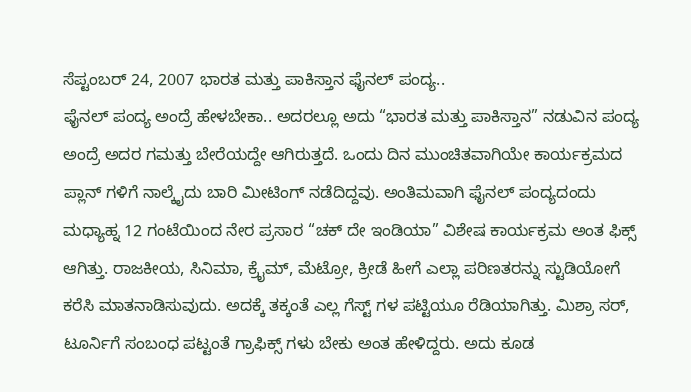ಸೆಪ್ಟಂಬರ್ 24, 2007 ಭಾರತ ಮತ್ತು ಪಾಕಿಸ್ತಾನ ಫೈನಲ್ ಪಂದ್ಯ..
ಫೈನಲ್ ಪಂದ್ಯ ಅಂದ್ರೆ ಹೇಳಬೇಕಾ.. ಅದರಲ್ಲೂ ಅದು “ಭಾರತ ಮತ್ತು ಪಾಕಿಸ್ತಾನ” ನಡುವಿನ ಪಂದ್ಯ ಅಂದ್ರೆ ಅದರ ಗಮತ್ತು ಬೇರೆಯದ್ದೇ ಆಗಿರುತ್ತದೆ. ಒಂದು ದಿನ ಮುಂಚಿತವಾಗಿಯೇ ಕಾರ್ಯಕ್ರಮದ ಪ್ಲಾನ್ ಗಳಿಗೆ ನಾಲ್ಕೈದು ಬಾರಿ ಮೀಟಿಂಗ್ ನಡೆದಿದ್ದವು. ಅಂತಿಮವಾಗಿ ಫೈನಲ್ ಪಂದ್ಯದಂದು ಮಧ್ಯಾಹ್ನ 12 ಗಂಟೆಯಿಂದ ನೇರ ಪ್ರಸಾರ “ಚಕ್ ದೇ ಇಂಡಿಯಾ” ವಿಶೇಷ ಕಾರ್ಯಕ್ರಮ ಅಂತ ಫಿಕ್ಸ್ ಆಗಿತ್ತು. ರಾಜಕೀಯ, ಸಿನಿಮಾ, ಕ್ರೈಮ್, ಮೆಟ್ರೋ, ಕ್ರೀಡೆ ಹೀಗೆ ಎಲ್ಲಾ ಪರಿಣತರನ್ನು ಸ್ಟುಡಿಯೋಗೆ ಕರೆಸಿ ಮಾತನಾಡಿಸುವುದು. ಅದಕ್ಕೆ ತಕ್ಕಂತೆ ಎಲ್ಲ ಗೆಸ್ಟ್ ಗಳ ಪಟ್ಟಿಯೂ ರೆಡಿಯಾಗಿತ್ತು. ಮಿಶ್ರಾ ಸರ್, ಟೂರ್ನಿಗೆ ಸಂಬಂಧ ಪಟ್ಟಂತೆ ಗ್ರಾಫಿಕ್ಸ್ ಗಳು ಬೇಕು ಅಂತ ಹೇಳಿದ್ದರು. ಅದು ಕೂಡ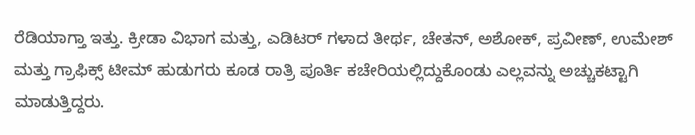ರೆಡಿಯಾಗ್ತಾ ಇತ್ತು. ಕ್ರೀಡಾ ವಿಭಾಗ ಮತ್ತು, ಎಡಿಟರ್ ಗಳಾದ ತೀರ್ಥ, ಚೇತನ್, ಅಶೋಕ್, ಪ್ರವೀಣ್, ಉಮೇಶ್ ಮತ್ತು ಗ್ರಾಫಿಕ್ಸ್ ಟೀಮ್ ಹುಡುಗರು ಕೂಡ ರಾತ್ರಿ ಪೂರ್ತಿ ಕಚೇರಿಯಲ್ಲಿದ್ದುಕೊಂಡು ಎಲ್ಲವನ್ನು ಅಚ್ಚುಕಟ್ಟಾಗಿ ಮಾಡುತ್ತಿದ್ದರು.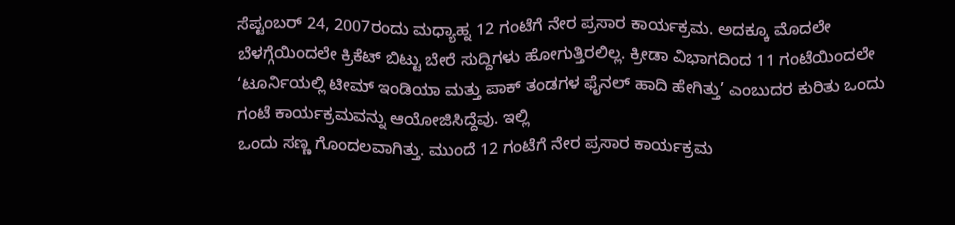ಸೆಪ್ಟಂಬರ್ 24, 2007ರಂದು ಮಧ್ಯಾಹ್ನ 12 ಗಂಟೆಗೆ ನೇರ ಪ್ರಸಾರ ಕಾರ್ಯಕ್ರಮ. ಅದಕ್ಕೂ ಮೊದಲೇ ಬೆಳಗ್ಗೆಯಿಂದಲೇ ಕ್ರಿಕೆಟ್ ಬಿಟ್ಟು ಬೇರೆ ಸುದ್ದಿಗಳು ಹೋಗುತ್ತಿರಲಿಲ್ಲ. ಕ್ರೀಡಾ ವಿಭಾಗದಿಂದ 11 ಗಂಟೆಯಿಂದಲೇ ‘ಟೂರ್ನಿಯಲ್ಲಿ ಟೀಮ್ ಇಂಡಿಯಾ ಮತ್ತು ಪಾಕ್ ತಂಡಗಳ ಫೈನಲ್ ಹಾದಿ ಹೇಗಿತ್ತು’ ಎಂಬುದರ ಕುರಿತು ಒಂದು ಗಂಟೆ ಕಾರ್ಯಕ್ರಮವನ್ನು ಆಯೋಜಿಸಿದ್ದೆವು. ಇಲ್ಲಿ
ಒಂದು ಸಣ್ಣ ಗೊಂದಲವಾಗಿತ್ತು. ಮುಂದೆ 12 ಗಂಟೆಗೆ ನೇರ ಪ್ರಸಾರ ಕಾರ್ಯಕ್ರಮ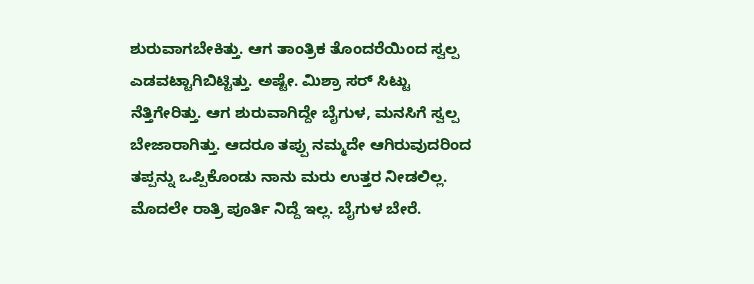ಶುರುವಾಗಬೇಕಿತ್ತು. ಆಗ ತಾಂತ್ರಿಕ ತೊಂದರೆಯಿಂದ ಸ್ವಲ್ಪ ಎಡವಟ್ಟಾಗಿಬಿಟ್ಟಿತ್ತು. ಅಷ್ಟೇ. ಮಿಶ್ರಾ ಸರ್ ಸಿಟ್ಟು ನೆತ್ತಿಗೇರಿತ್ತು. ಆಗ ಶುರುವಾಗಿದ್ದೇ ಬೈಗುಳ, ಮನಸಿಗೆ ಸ್ವಲ್ಪ ಬೇಜಾರಾಗಿತ್ತು. ಆದರೂ ತಪ್ಪು ನಮ್ಮದೇ ಆಗಿರುವುದರಿಂದ ತಪ್ಪನ್ನು ಒಪ್ಪಿಕೊಂಡು ನಾನು ಮರು ಉತ್ತರ ನೀಡಲಿಲ್ಲ. ಮೊದಲೇ ರಾತ್ರಿ ಪೂರ್ತಿ ನಿದ್ದೆ ಇಲ್ಲ. ಬೈಗುಳ ಬೇರೆ.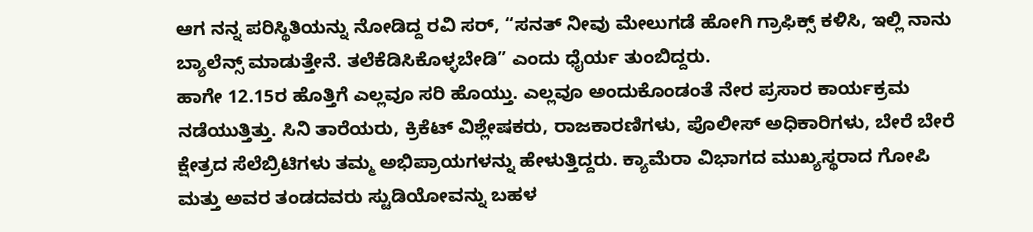ಆಗ ನನ್ನ ಪರಿಸ್ಥಿತಿಯನ್ನು ನೋಡಿದ್ದ ರವಿ ಸರ್, “ಸನತ್ ನೀವು ಮೇಲುಗಡೆ ಹೋಗಿ ಗ್ರಾಫಿಕ್ಸ್ ಕಳಿಸಿ, ಇಲ್ಲಿ ನಾನು ಬ್ಯಾಲೆನ್ಸ್ ಮಾಡುತ್ತೇನೆ. ತಲೆಕೆಡಿಸಿಕೊಳ್ಳಬೇಡಿ” ಎಂದು ಧೈರ್ಯ ತುಂಬಿದ್ದರು.
ಹಾಗೇ 12.15ರ ಹೊತ್ತಿಗೆ ಎಲ್ಲವೂ ಸರಿ ಹೊಯ್ತು. ಎಲ್ಲವೂ ಅಂದುಕೊಂಡಂತೆ ನೇರ ಪ್ರಸಾರ ಕಾರ್ಯಕ್ರಮ ನಡೆಯುತ್ತಿತ್ತು. ಸಿನಿ ತಾರೆಯರು, ಕ್ರಿಕೆಟ್ ವಿಶ್ಲೇಷಕರು, ರಾಜಕಾರಣಿಗಳು, ಪೊಲೀಸ್ ಅಧಿಕಾರಿಗಳು, ಬೇರೆ ಬೇರೆ ಕ್ಷೇತ್ರದ ಸೆಲೆಬ್ರಿಟಿಗಳು ತಮ್ಮ ಅಭಿಪ್ರಾಯಗಳನ್ನು ಹೇಳುತ್ತಿದ್ದರು. ಕ್ಯಾಮೆರಾ ವಿಭಾಗದ ಮುಖ್ಯಸ್ಥರಾದ ಗೋಪಿ ಮತ್ತು ಅವರ ತಂಡದವರು ಸ್ಟುಡಿಯೋವನ್ನು ಬಹಳ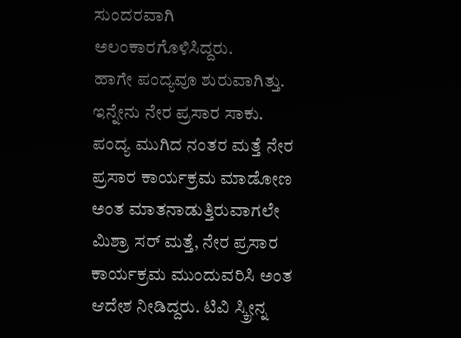ಸುಂದರವಾಗಿ ಅಲಂಕಾರಗೊಳಿಸಿದ್ದರು.
ಹಾಗೇ ಪಂದ್ಯವೂ ಶುರುವಾಗಿತ್ತು. ಇನ್ನೇನು ನೇರ ಪ್ರಸಾರ ಸಾಕು. ಪಂದ್ಯ ಮುಗಿದ ನಂತರ ಮತ್ತೆ ನೇರ ಪ್ರಸಾರ ಕಾರ್ಯಕ್ರಮ ಮಾಡೋಣ ಅಂತ ಮಾತನಾಡುತ್ತಿರುವಾಗಲೇ ಮಿಶ್ರಾ ಸರ್ ಮತ್ತೆ, ನೇರ ಪ್ರಸಾರ ಕಾರ್ಯಕ್ರಮ ಮುಂದುವರಿಸಿ ಅಂತ ಆದೇಶ ನೀಡಿದ್ದರು. ಟಿವಿ ಸ್ಕ್ರೀನ್ನ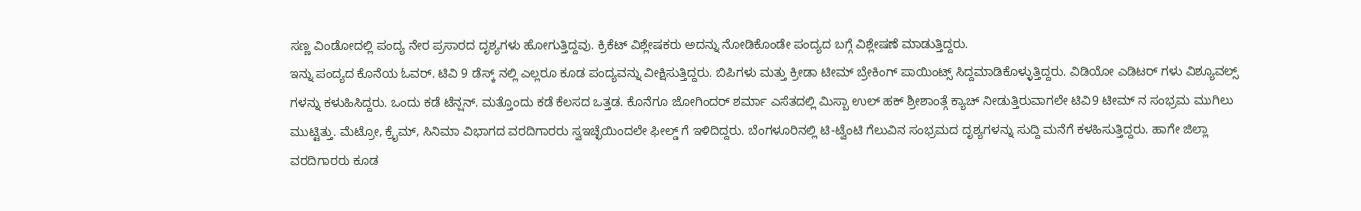ಸಣ್ಣ ವಿಂಡೋದಲ್ಲಿ ಪಂದ್ಯ ನೇರ ಪ್ರಸಾರದ ದೃಶ್ಯಗಳು ಹೋಗುತ್ತಿದ್ದವು. ಕ್ರಿಕೆಟ್ ವಿಶ್ಲೇಷಕರು ಅದನ್ನು ನೋಡಿಕೊಂಡೇ ಪಂದ್ಯದ ಬಗ್ಗೆ ವಿಶ್ಲೇಷಣೆ ಮಾಡುತ್ತಿದ್ದರು.
ಇನ್ನು ಪಂದ್ಯದ ಕೊನೆಯ ಓವರ್. ಟಿವಿ 9 ಡೆಸ್ಕ್ ನಲ್ಲಿ ಎಲ್ಲರೂ ಕೂಡ ಪಂದ್ಯವನ್ನು ವೀಕ್ಷಿಸುತ್ತಿದ್ದರು. ಬಿಪಿಗಳು ಮತ್ತು ಕ್ರೀಡಾ ಟೀಮ್ ಬ್ರೇಕಿಂಗ್ ಪಾಯಿಂಟ್ಸ್ ಸಿದ್ದಮಾಡಿಕೊಳ್ಳುತ್ತಿದ್ದರು. ವಿಡಿಯೋ ಎಡಿಟರ್ ಗಳು ವಿಶ್ಯೂವಲ್ಸ್ ಗಳನ್ನು ಕಳುಹಿಸಿದ್ದರು. ಒಂದು ಕಡೆ ಟೆನ್ಷನ್. ಮತ್ತೊಂದು ಕಡೆ ಕೆಲಸದ ಒತ್ತಡ. ಕೊನೆಗೂ ಜೋಗಿಂದರ್ ಶರ್ಮಾ ಎಸೆತದಲ್ಲಿ ಮಿಸ್ಬಾ ಉಲ್ ಹಕ್ ಶ್ರೀಶಾಂತ್ಗೆ ಕ್ಯಾಚ್ ನೀಡುತ್ತಿರುವಾಗಲೇ ಟಿವಿ9 ಟೀಮ್ ನ ಸಂಭ್ರಮ ಮುಗಿಲು ಮುಟ್ಟಿತ್ತು. ಮೆಟ್ರೋ, ಕ್ರೈಮ್, ಸಿನಿಮಾ ವಿಭಾಗದ ವರದಿಗಾರರು ಸ್ವಇಚ್ಛೆಯಿಂದಲೇ ಫೀಲ್ಡ್ ಗೆ ಇಳಿದಿದ್ದರು. ಬೆಂಗಳೂರಿನಲ್ಲಿ ಟಿ-ಟ್ವೆಂಟಿ ಗೆಲುವಿನ ಸಂಭ್ರಮದ ದೃಶ್ಯಗಳನ್ನು ಸುದ್ದಿ ಮನೆಗೆ ಕಳಹಿಸುತ್ತಿದ್ದರು. ಹಾಗೇ ಜಿಲ್ಲಾ ವರದಿಗಾರರು ಕೂಡ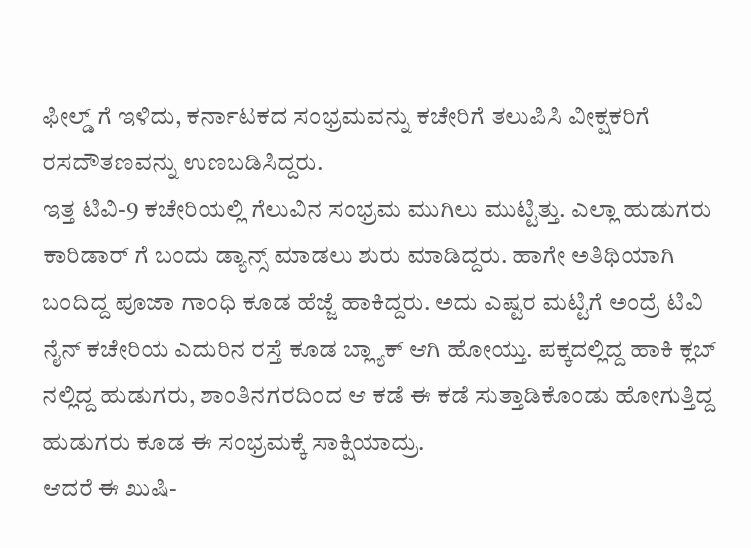ಫೀಲ್ಡ್ ಗೆ ಇಳಿದು, ಕರ್ನಾಟಕದ ಸಂಭ್ರಮವನ್ನು ಕಚೇರಿಗೆ ತಲುಪಿಸಿ ವೀಕ್ಷಕರಿಗೆ ರಸದೌತಣವನ್ನು ಉಣಬಡಿಸಿದ್ದರು.
ಇತ್ತ ಟಿವಿ-9 ಕಚೇರಿಯಲ್ಲಿ ಗೆಲುವಿನ ಸಂಭ್ರಮ ಮುಗಿಲು ಮುಟ್ಟಿತ್ತು. ಎಲ್ಲಾ ಹುಡುಗರು ಕಾರಿಡಾರ್ ಗೆ ಬಂದು ಡ್ಯಾನ್ಸ್ ಮಾಡಲು ಶುರು ಮಾಡಿದ್ದರು. ಹಾಗೇ ಅತಿಥಿಯಾಗಿ ಬಂದಿದ್ದ ಪೂಜಾ ಗಾಂಧಿ ಕೂಡ ಹೆಜ್ಜೆ ಹಾಕಿದ್ದರು. ಅದು ಎಷ್ಟರ ಮಟ್ಟಿಗೆ ಅಂದ್ರೆ ಟಿವಿ ನೈನ್ ಕಚೇರಿಯ ಎದುರಿನ ರಸ್ತೆ ಕೂಡ ಬ್ಲ್ಯಾಕ್ ಆಗಿ ಹೋಯ್ತು. ಪಕ್ಕದಲ್ಲಿದ್ದ ಹಾಕಿ ಕ್ಲಬ್ ನಲ್ಲಿದ್ದ ಹುಡುಗರು, ಶಾಂತಿನಗರದಿಂದ ಆ ಕಡೆ ಈ ಕಡೆ ಸುತ್ತಾಡಿಕೊಂಡು ಹೋಗುತ್ತಿದ್ದ ಹುಡುಗರು ಕೂಡ ಈ ಸಂಭ್ರಮಕ್ಕೆ ಸಾಕ್ಷಿಯಾದ್ರು.
ಆದರೆ ಈ ಖುಷಿ-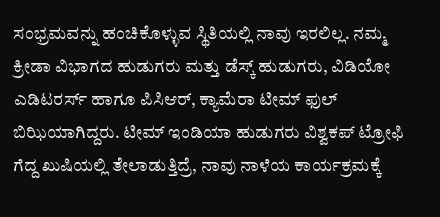ಸಂಭ್ರಮವನ್ನು ಹಂಚಿಕೊಳ್ಳುವ ಸ್ಥಿತಿಯಲ್ಲಿ ನಾವು ಇರಲಿಲ್ಲ. ನಮ್ಮ ಕ್ರೀಡಾ ವಿಭಾಗದ ಹುಡುಗರು ಮತ್ತು ಡೆಸ್ಕ್ ಹುಡುಗರು, ವಿಡಿಯೋ ಎಡಿಟರರ್ಸ್ ಹಾಗೂ ಪಿಸಿಆರ್, ಕ್ಯಾಮೆರಾ ಟೀಮ್ ಫುಲ್ ಬಿಝಿಯಾಗಿದ್ದರು. ಟೀಮ್ ಇಂಡಿಯಾ ಹುಡುಗರು ವಿಶ್ವಕಪ್ ಟ್ರೋಫಿ ಗೆದ್ದ ಖುಷಿಯಲ್ಲಿ ತೇಲಾಡುತ್ತಿದ್ರೆ, ನಾವು ನಾಳೆಯ ಕಾರ್ಯಕ್ರಮಕ್ಕೆ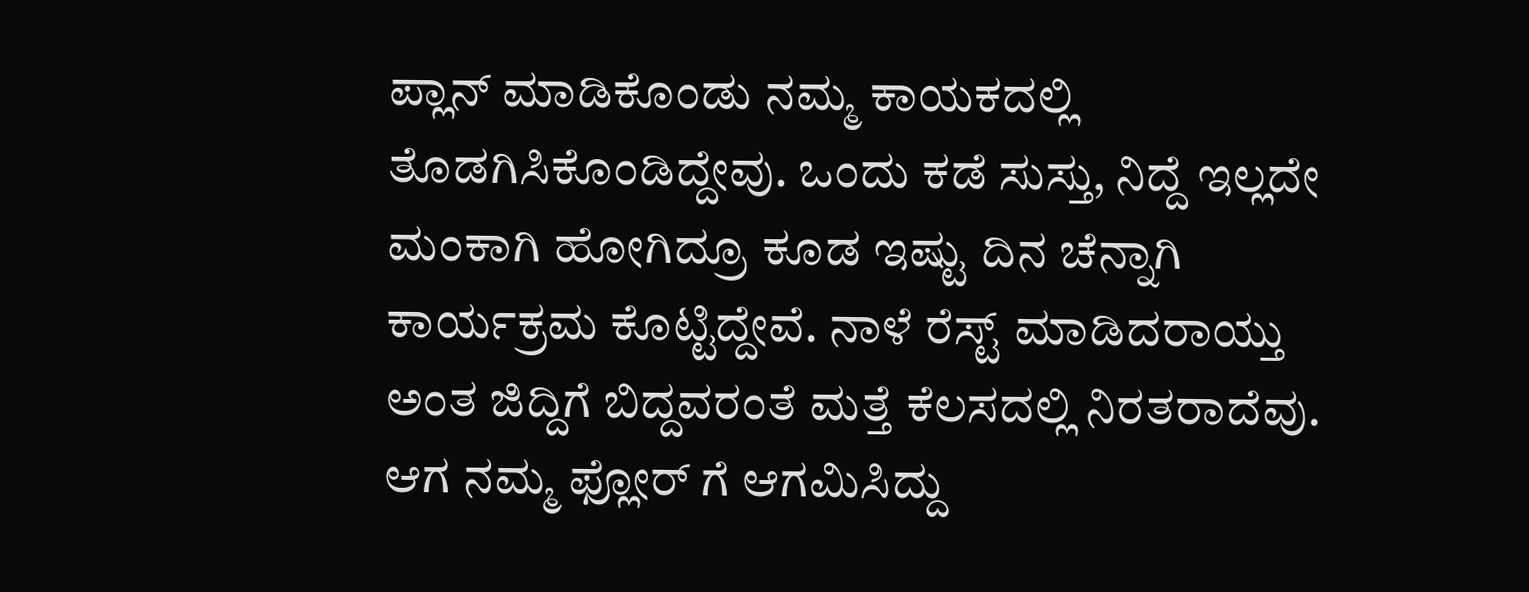ಪ್ಲಾನ್ ಮಾಡಿಕೊಂಡು ನಮ್ಮ ಕಾಯಕದಲ್ಲಿ ತೊಡಗಿಸಿಕೊಂಡಿದ್ದೇವು. ಒಂದು ಕಡೆ ಸುಸ್ತು, ನಿದ್ದೆ ಇಲ್ಲದೇ ಮಂಕಾಗಿ ಹೋಗಿದ್ರೂ ಕೂಡ ಇಷ್ಟು ದಿನ ಚೆನ್ನಾಗಿ ಕಾರ್ಯಕ್ರಮ ಕೊಟ್ಟಿದ್ದೇವೆ. ನಾಳೆ ರೆಸ್ಟ್ ಮಾಡಿದರಾಯ್ತು ಅಂತ ಜಿದ್ದಿಗೆ ಬಿದ್ದವರಂತೆ ಮತ್ತೆ ಕೆಲಸದಲ್ಲಿ ನಿರತರಾದೆವು.
ಆಗ ನಮ್ಮ ಫ್ಲೋರ್ ಗೆ ಆಗಮಿಸಿದ್ದು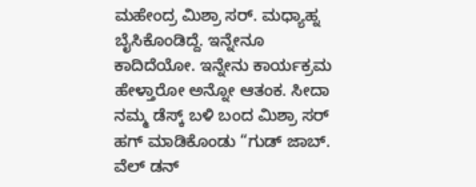ಮಹೇಂದ್ರ ಮಿಶ್ರಾ ಸರ್. ಮಧ್ಯಾಹ್ನ ಬೈಸಿಕೊಂಡಿದ್ದೆ. ಇನ್ನೇನೂ ಕಾದಿದೆಯೋ. ಇನ್ನೇನು ಕಾರ್ಯಕ್ರಮ ಹೇಳ್ತಾರೋ ಅನ್ನೋ ಆತಂಕ. ಸೀದಾ ನಮ್ಮ ಡೆಸ್ಕ್ ಬಳಿ ಬಂದ ಮಿಶ್ರಾ ಸರ್ ಹಗ್ ಮಾಡಿಕೊಂಡು “ಗುಡ್ ಜಾಬ್. ವೆಲ್ ಡನ್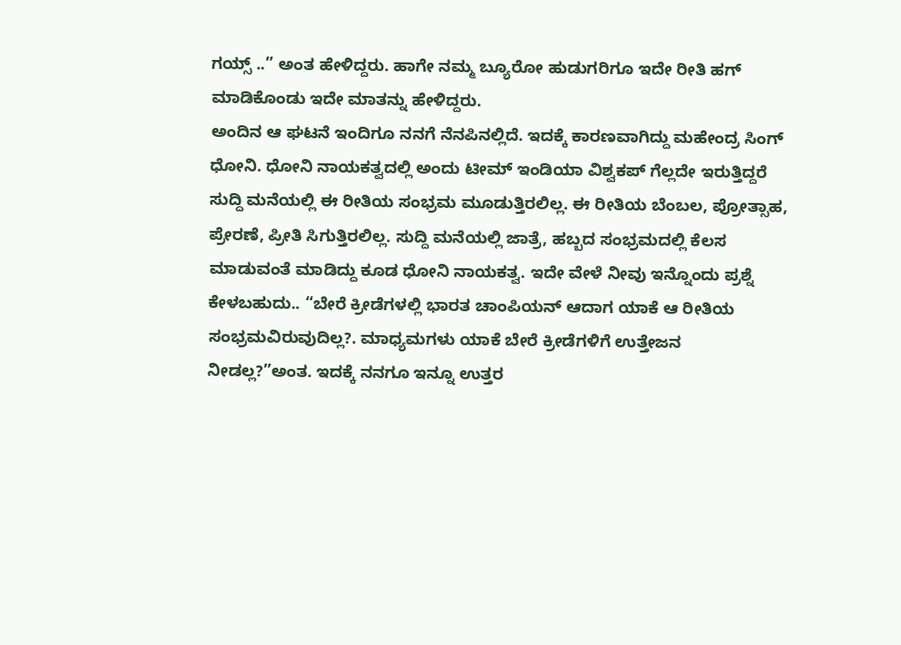ಗಯ್ಸ್ ..” ಅಂತ ಹೇಳಿದ್ದರು. ಹಾಗೇ ನಮ್ಮ ಬ್ಯೂರೋ ಹುಡುಗರಿಗೂ ಇದೇ ರೀತಿ ಹಗ್ ಮಾಡಿಕೊಂಡು ಇದೇ ಮಾತನ್ನು ಹೇಳಿದ್ದರು.
ಅಂದಿನ ಆ ಘಟನೆ ಇಂದಿಗೂ ನನಗೆ ನೆನಪಿನಲ್ಲಿದೆ. ಇದಕ್ಕೆ ಕಾರಣವಾಗಿದ್ದು ಮಹೇಂದ್ರ ಸಿಂಗ್ ಧೋನಿ. ಧೋನಿ ನಾಯಕತ್ವದಲ್ಲಿ ಅಂದು ಟೀಮ್ ಇಂಡಿಯಾ ವಿಶ್ವಕಪ್ ಗೆಲ್ಲದೇ ಇರುತ್ತಿದ್ದರೆ ಸುದ್ದಿ ಮನೆಯಲ್ಲಿ ಈ ರೀತಿಯ ಸಂಭ್ರಮ ಮೂಡುತ್ತಿರಲಿಲ್ಲ. ಈ ರೀತಿಯ ಬೆಂಬಲ, ಪ್ರೋತ್ಸಾಹ, ಪ್ರೇರಣೆ, ಪ್ರೀತಿ ಸಿಗುತ್ತಿರಲಿಲ್ಲ. ಸುದ್ದಿ ಮನೆಯಲ್ಲಿ ಜಾತ್ರೆ, ಹಬ್ಬದ ಸಂಭ್ರಮದಲ್ಲಿ ಕೆಲಸ ಮಾಡುವಂತೆ ಮಾಡಿದ್ದು ಕೂಡ ಧೋನಿ ನಾಯಕತ್ವ. ಇದೇ ವೇಳೆ ನೀವು ಇನ್ನೊಂದು ಪ್ರಶ್ನೆ ಕೇಳಬಹುದು.. “ಬೇರೆ ಕ್ರೀಡೆಗಳಲ್ಲಿ ಭಾರತ ಚಾಂಪಿಯನ್ ಆದಾಗ ಯಾಕೆ ಆ ರೀತಿಯ ಸಂಭ್ರಮವಿರುವುದಿಲ್ಲ?. ಮಾಧ್ಯಮಗಳು ಯಾಕೆ ಬೇರೆ ಕ್ರೀಡೆಗಳಿಗೆ ಉತ್ತೇಜನ ನೀಡಲ್ಲ?”ಅಂತ. ಇದಕ್ಕೆ ನನಗೂ ಇನ್ನೂ ಉತ್ತರ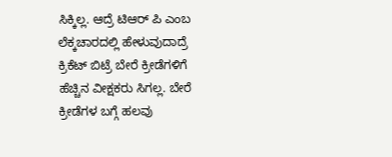ಸಿಕ್ಕಿಲ್ಲ. ಆದ್ರೆ ಟಿಆರ್ ಪಿ ಎಂಬ ಲೆಕ್ಕಚಾರದಲ್ಲಿ ಹೇಳುವುದಾದ್ರೆ ಕ್ರಿಕೆಟ್ ಬಿಟ್ರೆ ಬೇರೆ ಕ್ರೀಡೆಗಳಿಗೆ ಹೆಚ್ಚಿನ ವೀಕ್ಷಕರು ಸಿಗಲ್ಲ. ಬೇರೆ ಕ್ರೀಡೆಗಳ ಬಗ್ಗೆ ಹಲವು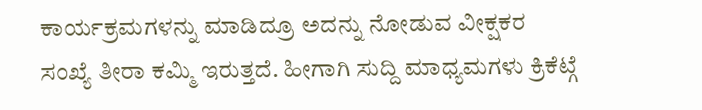ಕಾರ್ಯಕ್ರಮಗಳನ್ನು ಮಾಡಿದ್ರೂ ಅದನ್ನು ನೋಡುವ ವೀಕ್ಷಕರ ಸಂಖ್ಯೆ ತೀರಾ ಕಮ್ಮಿ ಇರುತ್ತದೆ. ಹೀಗಾಗಿ ಸುದ್ದಿ ಮಾಧ್ಯಮಗಳು ಕ್ರಿಕೆಟ್ಗೆ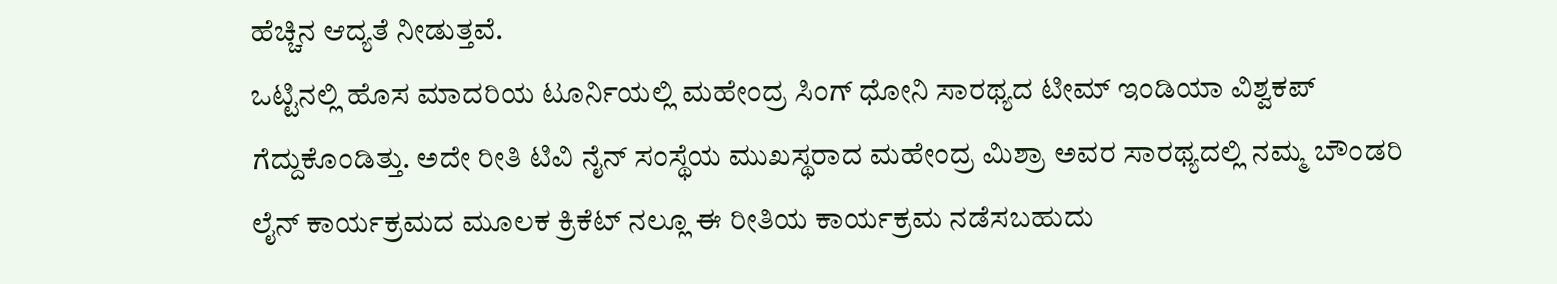ಹೆಚ್ಚಿನ ಆದ್ಯತೆ ನೀಡುತ್ತವೆ.
ಒಟ್ಟಿನಲ್ಲಿ ಹೊಸ ಮಾದರಿಯ ಟೂರ್ನಿಯಲ್ಲಿ ಮಹೇಂದ್ರ ಸಿಂಗ್ ಧೋನಿ ಸಾರಥ್ಯದ ಟೀಮ್ ಇಂಡಿಯಾ ವಿಶ್ವಕಪ್ ಗೆದ್ದುಕೊಂಡಿತ್ತು. ಅದೇ ರೀತಿ ಟಿವಿ ನೈನ್ ಸಂಸ್ಥೆಯ ಮುಖಸ್ಥರಾದ ಮಹೇಂದ್ರ ಮಿಶ್ರಾ ಅವರ ಸಾರಥ್ಯದಲ್ಲಿ ನಮ್ಮ ಬೌಂಡರಿ ಲೈನ್ ಕಾರ್ಯಕ್ರಮದ ಮೂಲಕ ಕ್ರಿಕೆಟ್ ನಲ್ಲೂ ಈ ರೀತಿಯ ಕಾರ್ಯಕ್ರಮ ನಡೆಸಬಹುದು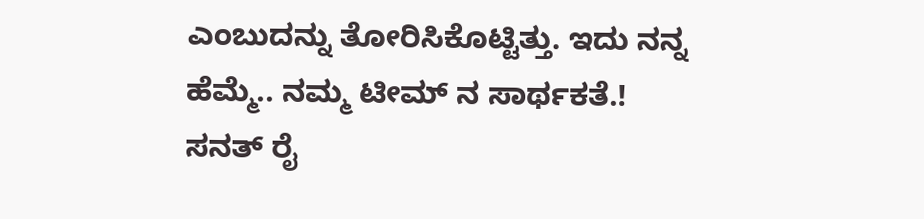ಎಂಬುದನ್ನು ತೋರಿಸಿಕೊಟ್ಟಿತ್ತು. ಇದು ನನ್ನ ಹೆಮ್ಮೆ.. ನಮ್ಮ ಟೀಮ್ ನ ಸಾರ್ಥಕತೆ.!
ಸನತ್ ರೈ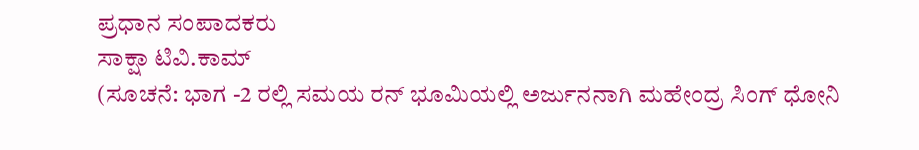ಪ್ರಧಾನ ಸಂಪಾದಕರು
ಸಾಕ್ಷಾ ಟಿವಿ.ಕಾಮ್
(ಸೂಚನೆ: ಭಾಗ -2 ರಲ್ಲಿ ಸಮಯ ರನ್ ಭೂಮಿಯಲ್ಲಿ ಅರ್ಜುನನಾಗಿ ಮಹೇಂದ್ರ ಸಿಂಗ್ ಧೋನಿ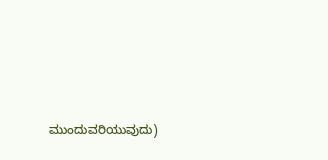ಮುಂದುವರಿಯುವುದು)